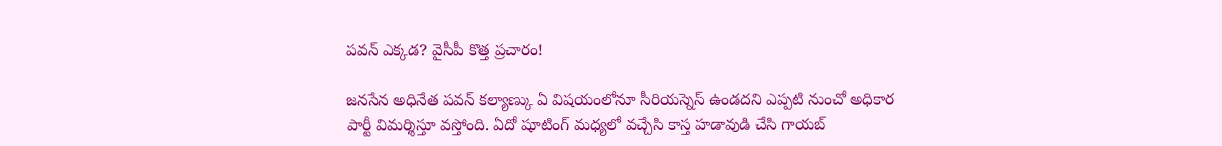పవన్ ఎక్కడ? వైసీపీ కొత్త ప్రచారం!

జనసేన అధినేత పవన్ కల్యాణ్కు ఏ విషయంలోనూ సీరియస్నెస్ ఉండదని ఎప్పటి నుంచో అధికార పార్టీ విమర్శిస్తూ వస్తోంది. ఏదో షూటింగ్ మధ్యలో వచ్చేసి కాస్త హడావుడి చేసి గాయబ్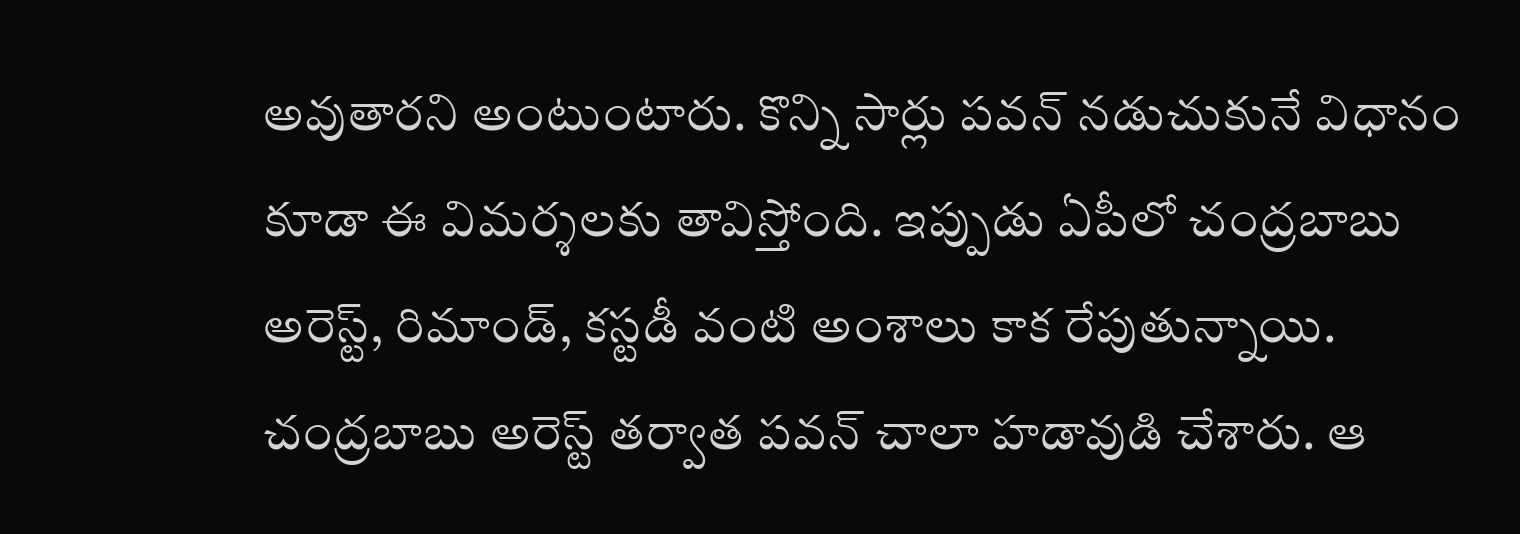అవుతారని అంటుంటారు. కొన్ని సార్లు పవన్ నడుచుకునే విధానం కూడా ఈ విమర్శలకు తావిస్తోంది. ఇప్పుడు ఏపీలో చంద్రబాబు అరెస్ట్, రిమాండ్, కస్టడీ వంటి అంశాలు కాక రేపుతున్నాయి. చంద్రబాబు అరెస్ట్ తర్వాత పవన్ చాలా హడావుడి చేశారు. ఆ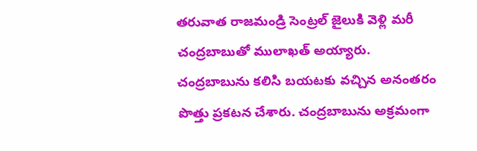తరువాత రాజమండ్రి సెంట్రల్ జైలుకి వెళ్లి మరీ చంద్రబాబుతో ములాఖత్ అయ్యారు.
చంద్రబాబును కలిసి బయటకు వచ్చిన అనంతరం పొత్తు ప్రకటన చేశారు. చంద్రబాబును అక్రమంగా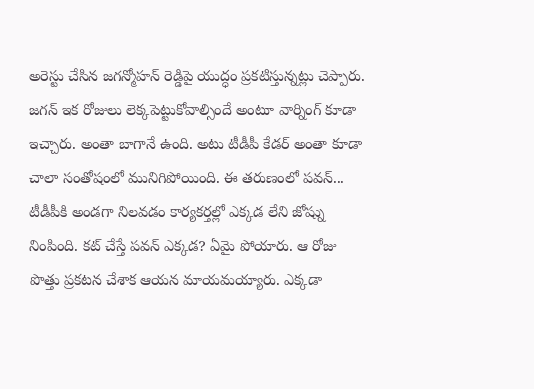అరెస్టు చేసిన జగన్మోహన్ రెడ్డిపై యుద్ధం ప్రకటిస్తున్నట్లు చెప్పారు. జగన్ ఇక రోజులు లెక్కపెట్టుకోవాల్సిందే అంటూ వార్నింగ్ కూడా ఇచ్చారు. అంతా బాగానే ఉంది. అటు టీడీపీ కేడర్ అంతా కూడా చాలా సంతోషంలో మునిగిపోయింది. ఈ తరుణంలో పవన్... టీడీపీకి అండగా నిలవడం కార్యకర్తల్లో ఎక్కడ లేని జోష్ను నింపింది. కట్ చేస్తే పవన్ ఎక్కడ? ఏమై పోయారు. ఆ రోజు పొత్తు ప్రకటన చేశాక ఆయన మాయమయ్యారు. ఎక్కడా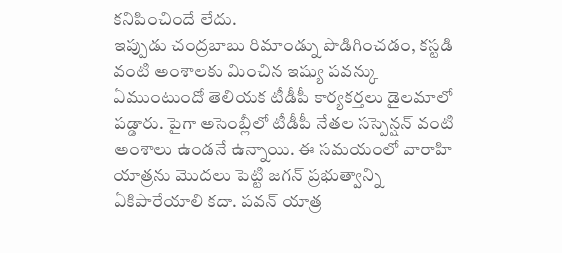కనిపించిందే లేదు.
ఇప్పుడు చంద్రబాబు రిమాండ్ను పొడిగించడం, కస్టడి వంటి అంశాలకు మించిన ఇష్యు పవన్కు ఏముంటుందో తెలియక టీడీపీ కార్యకర్తలు డైలమాలో పడ్డారు. పైగా అసెంబ్లీలో టీడీపీ నేతల సస్పెన్షన్ వంటి అంశాలు ఉండనే ఉన్నాయి. ఈ సమయంలో వారాహి యాత్రను మొదలు పెట్టి జగన్ ప్రభుత్వాన్ని ఏకిపారేయాలి కదా. పవన్ యాత్ర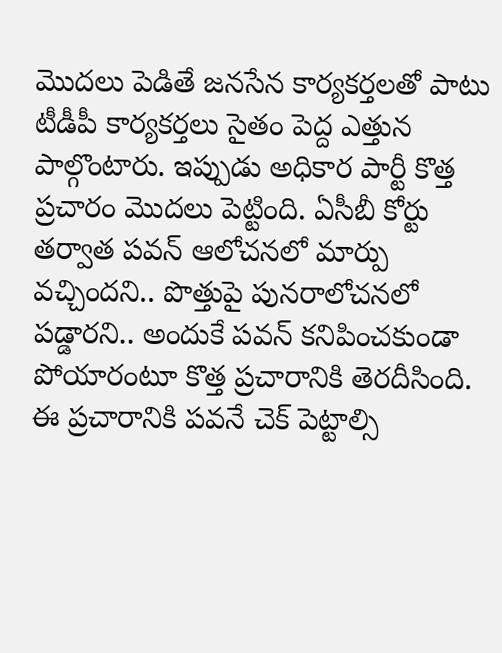మొదలు పెడితే జనసేన కార్యకర్తలతో పాటు టీడీపీ కార్యకర్తలు సైతం పెద్ద ఎత్తున పాల్గొంటారు. ఇప్పుడు అధికార పార్టీ కొత్త ప్రచారం మొదలు పెట్టింది. ఏసీబీ కోర్టు తర్వాత పవన్ ఆలోచనలో మార్పు వచ్చిందని.. పొత్తుపై పునరాలోచనలో పడ్డారని.. అందుకే పవన్ కనిపించకుండా పోయారంటూ కొత్త ప్రచారానికి తెరదీసింది. ఈ ప్రచారానికి పవనే చెక్ పెట్టాల్సి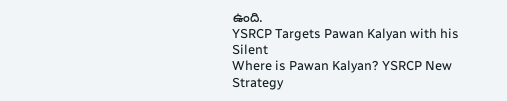ఉంది.
YSRCP Targets Pawan Kalyan with his Silent
Where is Pawan Kalyan? YSRCP New Strategy